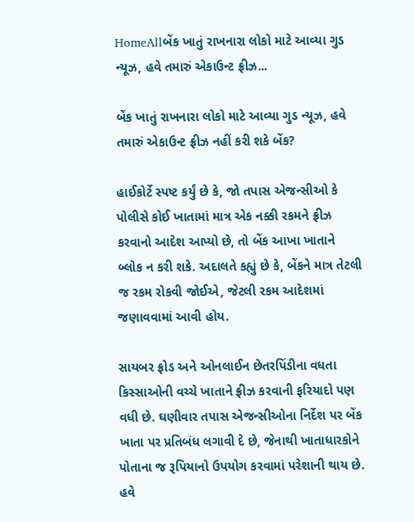HomeAllબેંક ખાતું રાખનારા લોકો માટે આવ્યા ગુડ ન્યૂઝ, હવે તમારું એકાઉન્ટ ફ્રીઝ...

બેંક ખાતું રાખનારા લોકો માટે આવ્યા ગુડ ન્યૂઝ, હવે તમારું એકાઉન્ટ ફ્રીઝ નહીં કરી શકે બેંક?

હાઈકોર્ટે સ્પષ્ટ કર્યું છે કે, જો તપાસ એજન્સીઓ કે પોલીસે કોઈ ખાતામાં માત્ર એક નક્કી રકમને ફ્રીઝ કરવાનો આદેશ આપ્યો છે, તો બેંક આખા ખાતાને બ્લોક ન કરી શકે. અદાલતે કહ્યું છે કે, બેંકને માત્ર તેટલી જ રકમ રોકવી જોઈએ, જેટલી રકમ આદેશમાં જણાવવામાં આવી હોય.

સાયબર ફ્રોડ અને ઓનલાઈન છેતરપિંડીના વધતા કિસ્સાઓની વચ્ચે ખાતાને ફ્રીઝ કરવાની ફરિયાદો પણ વધી છે. ઘણીવાર તપાસ એજન્સીઓના નિર્દેશ પર બેંક ખાતા પર પ્રતિબંધ લગાવી દે છે, જેનાથી ખાતાધારકોને પોતાના જ રૂપિયાનો ઉપયોગ કરવામાં પરેશાની થાય છે. હવે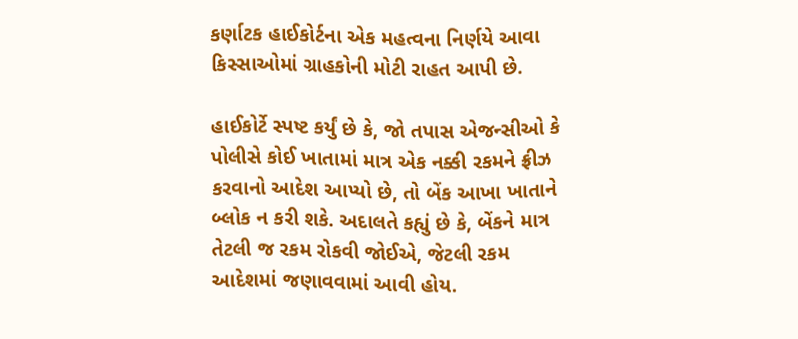કર્ણાટક હાઈકોર્ટના એક મહત્વના નિર્ણયે આવા કિસ્સાઓમાં ગ્રાહકોની મોટી રાહત આપી છે.

હાઈકોર્ટે સ્પષ્ટ કર્યું છે કે, જો તપાસ એજન્સીઓ કે પોલીસે કોઈ ખાતામાં માત્ર એક નક્કી રકમને ફ્રીઝ કરવાનો આદેશ આપ્યો છે, તો બેંક આખા ખાતાને બ્લોક ન કરી શકે. અદાલતે કહ્યું છે કે, બેંકને માત્ર તેટલી જ રકમ રોકવી જોઈએ, જેટલી રકમ આદેશમાં જણાવવામાં આવી હોય.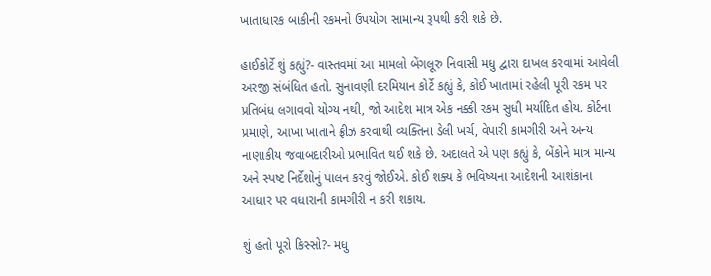ખાતાધારક બાકીની રકમનો ઉપયોગ સામાન્ય રૂપથી કરી શકે છે.

હાઈકોર્ટે શું કહ્યું?- વાસ્તવમાં આ મામલો બેંગલૂરુ નિવાસી મધુ દ્વારા દાખલ કરવામાં આવેલી અરજી સંબંધિત હતો. સુનાવણી દરમિયાન કોર્ટે કહ્યું કે, કોઈ ખાતામાં રહેલી પૂરી રકમ પર પ્રતિબંધ લગાવવો યોગ્ય નથી, જો આદેશ માત્ર એક નક્કી રકમ સુધી મર્યાદિત હોય. કોર્ટના પ્રમાણે, આખા ખાતાને ફ્રીઝ કરવાથી વ્યક્તિના ડેલી ખર્ચ, વેપારી કામગીરી અને અન્ય નાણાકીય જવાબદારીઓ પ્રભાવિત થઈ શકે છે. અદાલતે એ પણ કહ્યું કે, બેંકોને માત્ર માન્ય અને સ્પષ્ટ નિર્દેશોનું પાલન કરવું જોઈએ. કોઈ શક્ય કે ભવિષ્યના આદેશની આશંકાના આધાર પર વધારાની કામગીરી ન કરી શકાય.

શું હતો પૂરો કિસ્સો?- મધુ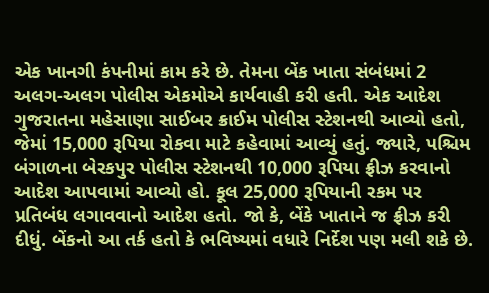એક ખાનગી કંપનીમાં કામ કરે છે. તેમના બેંક ખાતા સંબંધમાં 2 અલગ-અલગ પોલીસ એકમોએ કાર્યવાહી કરી હતી. એક આદેશ ગુજરાતના મહેસાણા સાઈબર ક્રાઈમ પોલીસ સ્ટેશનથી આવ્યો હતો, જેમાં 15,000 રૂપિયા રોકવા માટે કહેવામાં આવ્યું હતું. જ્યારે, પશ્ચિમ બંગાળના બેરકપુર પોલીસ સ્ટેશનથી 10,000 રૂપિયા ફ્રીઝ કરવાનો આદેશ આપવામાં આવ્યો હો. કૂલ 25,000 રૂપિયાની રકમ પર પ્રતિબંધ લગાવવાનો આદેશ હતો. જો કે, બેંકે ખાતાને જ ફ્રીઝ કરી દીધું. બેંકનો આ તર્ક હતો કે ભવિષ્યમાં વધારે નિર્દેશ પણ મલી શકે છે.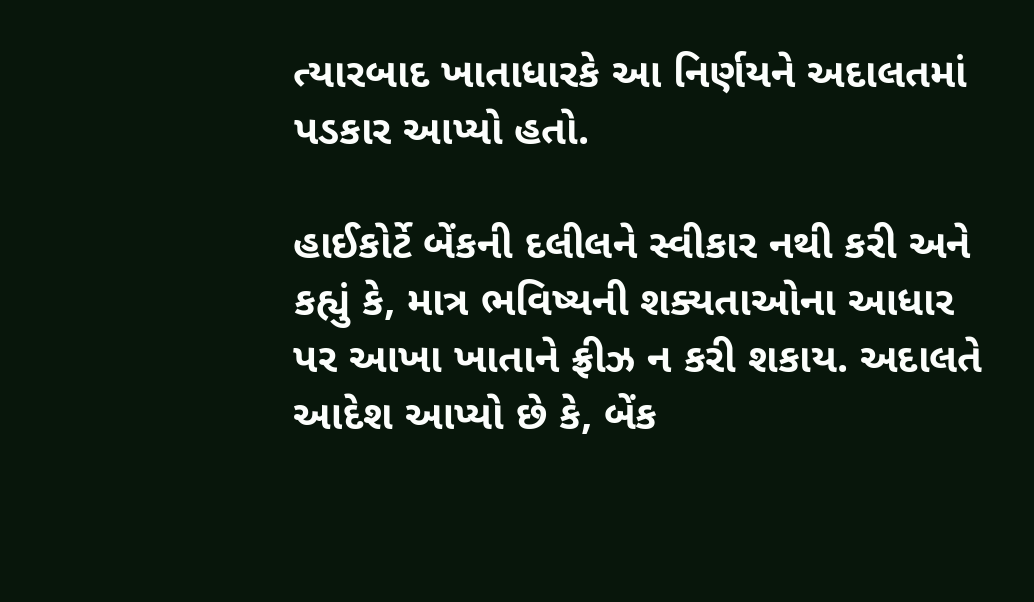ત્યારબાદ ખાતાધારકે આ નિર્ણયને અદાલતમાં પડકાર આપ્યો હતો.

હાઈકોર્ટે બેંકની દલીલને સ્વીકાર નથી કરી અને કહ્યું કે, માત્ર ભવિષ્યની શક્યતાઓના આધાર પર આખા ખાતાને ફ્રીઝ ન કરી શકાય. અદાલતે આદેશ આપ્યો છે કે, બેંક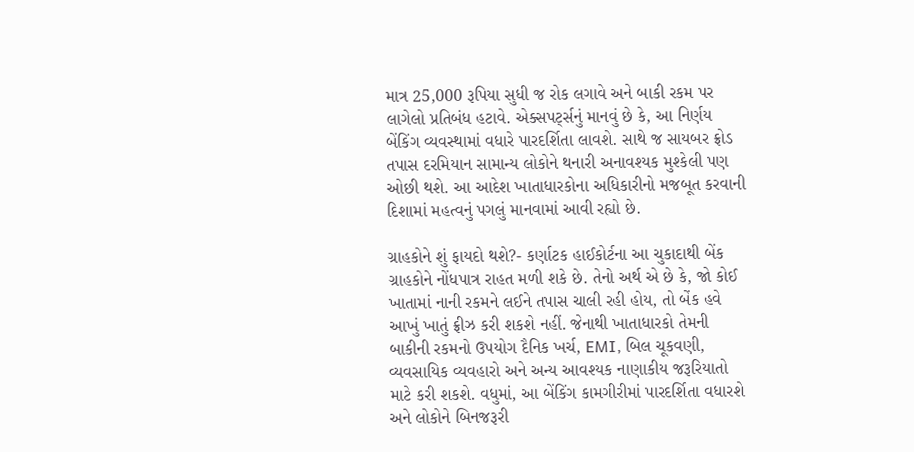માત્ર 25,000 રૂપિયા સુધી જ રોક લગાવે અને બાકી રકમ પર લાગેલો પ્રતિબંધ હટાવે. એક્સપર્ટ્સનું માનવું છે કે, આ નિર્ણય બેંકિંગ વ્યવસ્થામાં વધારે પારદર્શિતા લાવશે. સાથે જ સાયબર ફ્રોડ તપાસ દરમિયાન સામાન્ય લોકોને થનારી અનાવશ્યક મુશ્કેલી પણ ઓછી થશે. આ આદેશ ખાતાધારકોના અધિકારીનો મજબૂત કરવાની દિશામાં મહત્વનું પગલું માનવામાં આવી રહ્યો છે.

ગ્રાહકોને શું ફાયદો થશે?- કર્ણાટક હાઈકોર્ટના આ ચુકાદાથી બેંક ગ્રાહકોને નોંધપાત્ર રાહત મળી શકે છે. તેનો અર્થ એ છે કે, જો કોઈ ખાતામાં નાની રકમને લઈને તપાસ ચાલી રહી હોય, તો બેંક હવે આખું ખાતું ફ્રીઝ કરી શકશે નહીં. જેનાથી ખાતાધારકો તેમની બાકીની રકમનો ઉપયોગ દૈનિક ખર્ચ, EMI, બિલ ચૂકવણી, વ્યવસાયિક વ્યવહારો અને અન્ય આવશ્યક નાણાકીય જરૂરિયાતો માટે કરી શકશે. વધુમાં, આ બેંકિંગ કામગીરીમાં પારદર્શિતા વધારશે અને લોકોને બિનજરૂરી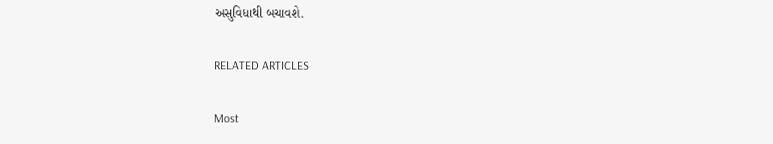અસુવિધાથી બચાવશે.

RELATED ARTICLES

Most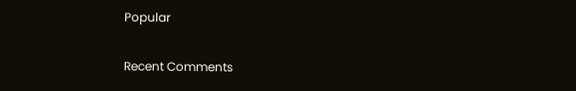Popular

Recent Comments